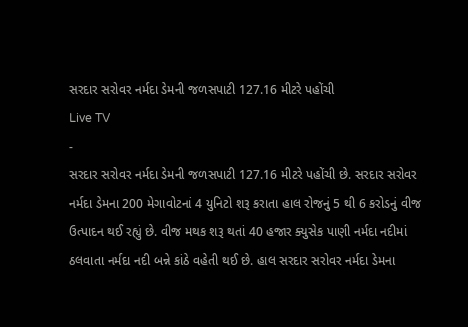સરદાર સરોવર નર્મદા ડેમની જળસપાટી 127.16 મીટરે પહોંચી
Live TV
-
સરદાર સરોવર નર્મદા ડેમની જળસપાટી 127.16 મીટરે પહોંચી છે. સરદાર સરોવર નર્મદા ડેમના 200 મેગાવોટનાં 4 યુનિટો શરૂ કરાતા હાલ રોજનું 5 થી 6 કરોડનું વીજ ઉત્પાદન થઈ રહ્યું છે. વીજ મથક શરૂ થતાં 40 હજાર ક્યુસેક પાણી નર્મદા નદીમાં ઠલવાતા નર્મદા નદી બન્ને કાંઠે વહેતી થઈ છે. હાલ સરદાર સરોવર નર્મદા ડેમના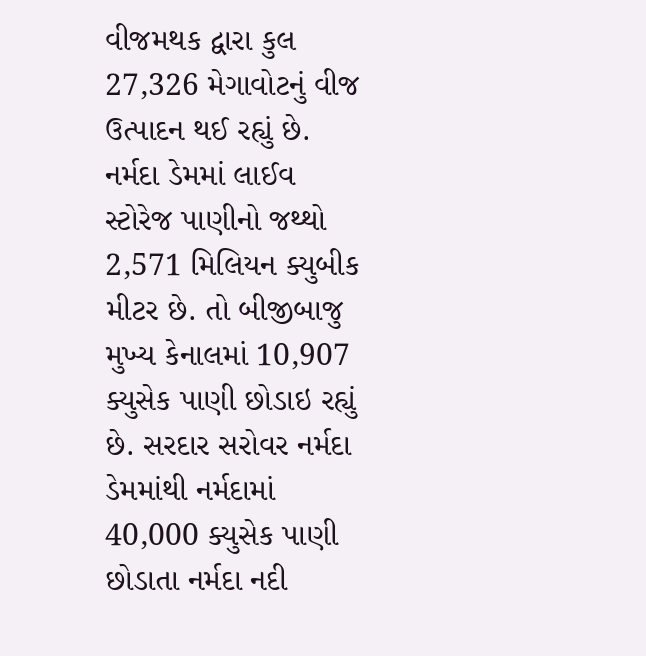વીજમથક દ્વારા કુલ 27,326 મેગાવોટનું વીજ ઉત્પાદન થઈ રહ્યું છે. નર્મદા ડેમમાં લાઈવ સ્ટોરેજ પાણીનો જથ્થો 2,571 મિલિયન ક્યુબીક મીટર છે. તો બીજીબાજુ મુખ્ય કેનાલમાં 10,907 ક્યુસેક પાણી છોડાઇ રહ્યું છે. સરદાર સરોવર નર્મદા ડેમમાંથી નર્મદામાં 40,000 ક્યુસેક પાણી છોડાતા નર્મદા નદી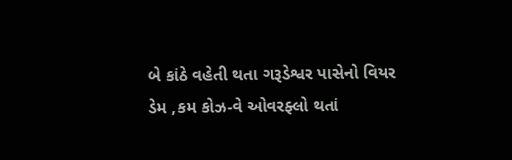બે કાંઠે વહેતી થતા ગરૂડેશ્વર પાસેનો વિયર ડેમ ,કમ કોઝ-વે ઓવરફ્લો થતાં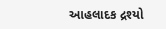આહલાદક દ્રશ્યો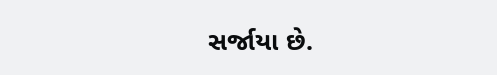સર્જાયા છે.